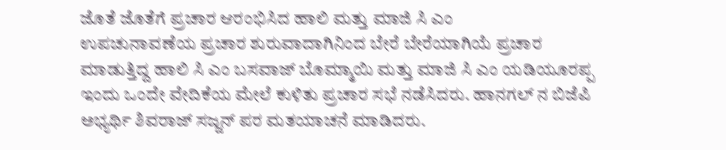ಜೊತೆ ಜೊತೆಗೆ ಪ್ರಚಾರ ಆರಂಭಿಸಿದ ಹಾಲಿ ಮತ್ತು ಮಾಜಿ ಸಿ ಎಂ
ಉಪಚುನಾವಣೆಯ ಪ್ರಚಾರ ಶುರುವಾದಾಗಿನಿಂದ ಬೇರೆ ಬೇರೆಯಾಗಿಯೆ ಪ್ರಚಾರ ಮಾಡುತ್ತಿದ್ದ ಹಾಲಿ ಸಿ ಎಂ ಬಸವಾಜ್ ಬೊಮ್ಮಾಯಿ ಮತ್ತು ಮಾಜಿ ಸಿ ಎಂ ಯಡಿಯೂರಪ್ಪ ಇಂದು ಒಂದೇ ವೇದಿಕೆಯ ಮೇಲೆ ಕುಳಿತು ಪ್ರಚಾರ ಸಭೆ ನಡೆಸಿದರು. ಹಾನಗಲ್ ನ ಬಿಜೆಪಿ ಅಭ್ಯರ್ಥಿ ಶಿವರಾಜ್ ಸಜ್ಜನ್ ಪರ ಮತಯಾಚನೆ ಮಾಡಿದರು.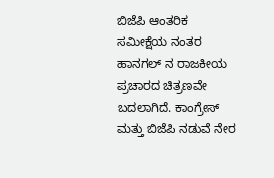ಬಿಜೆಪಿ ಆಂತರಿಕ ಸಮೀಕ್ಷೆಯ ನಂತರ ಹಾನಗಲ್ ನ ರಾಜಕೀಯ ಪ್ರಚಾರದ ಚಿತ್ರಣವೇ ಬದಲಾಗಿದೆ. ಕಾಂಗ್ರೇಸ್ ಮತ್ತು ಬಿಜೆಪಿ ನಡುವೆ ನೇರ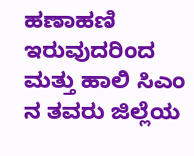ಹಣಾಹಣಿ ಇರುವುದರಿಂದ ಮತ್ತು ಹಾಲಿ ಸಿಎಂ ನ ತವರು ಜಿಲ್ಲೆಯ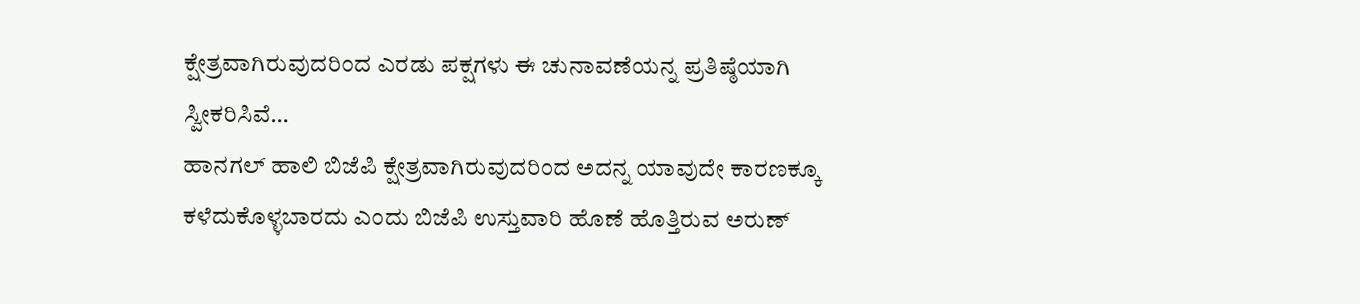ಕ್ಷೇತ್ರವಾಗಿರುವುದರಿಂದ ಎರಡು ಪಕ್ಷಗಳು ಈ ಚುನಾವಣೆಯನ್ನ ಪ್ರತಿಷ್ಠೆಯಾಗಿ ಸ್ವೀಕರಿಸಿವೆ…
ಹಾನಗಲ್ ಹಾಲಿ ಬಿಜೆಪಿ ಕ್ಷೇತ್ರವಾಗಿರುವುದರಿಂದ ಅದನ್ನ ಯಾವುದೇ ಕಾರಣಕ್ಕೂ ಕಳೆದುಕೊಳ್ಳಬಾರದು ಎಂದು ಬಿಜೆಪಿ ಉಸ್ತುವಾರಿ ಹೊಣೆ ಹೊತ್ತಿರುವ ಅರುಣ್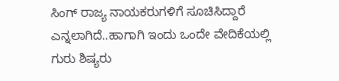ಸಿಂಗ್ ರಾಜ್ಯ ನಾಯಕರುಗಳಿಗೆ ಸೂಚಿಸಿದ್ದಾರೆ ಎನ್ನಲಾಗಿದೆ..ಹಾಗಾಗಿ ಇಂದು ಒಂದೇ ವೇದಿಕೆಯಲ್ಲಿ ಗುರು ಶಿಷ್ಯರು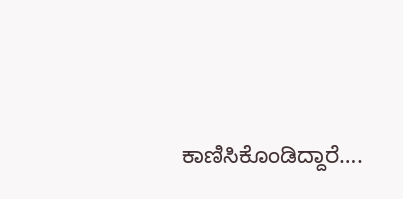ಕಾಣಿಸಿಕೊಂಡಿದ್ದಾರೆ….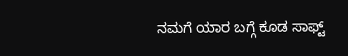ನಮಗೆ ಯಾರ ಬಗ್ಗೆ ಕೂಡ ಸಾಫ್ಟ್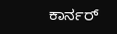ಕಾರ್ನರ್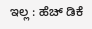ಇಲ್ಲ : ಹೆಚ್ ಡಿಕೆ